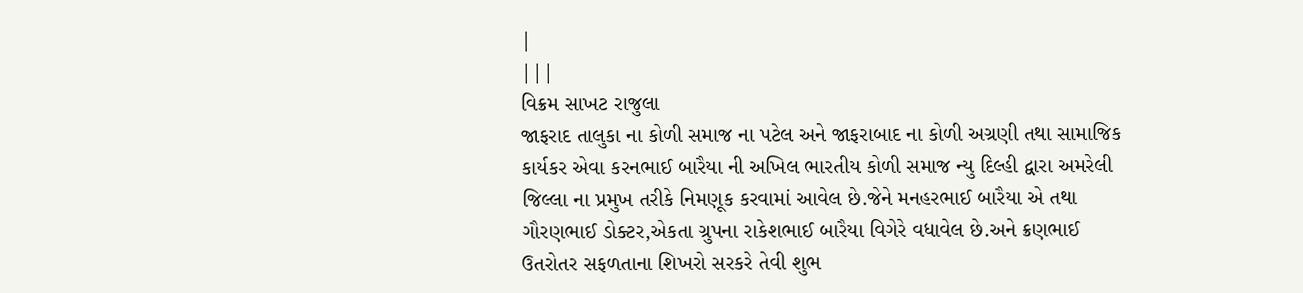|
|||
વિક્રમ સાખટ રાજુલા
જાફરાદ તાલુકા ના કોળી સમાજ ના પટેલ અને જાફરાબાદ ના કોળી અગ્રણી તથા સામાજિક કાર્યકર એવા કરનભાઈ બારૈયા ની અખિલ ભારતીય કોળી સમાજ ન્યુ દિલ્હી દ્વારા અમરેલી જિલ્લા ના પ્રમુખ તરીકે નિમણૂક કરવામાં આવેલ છે.જેને મનહરભાઈ બારૈયા એ તથા ગૌરણભાઈ ડોક્ટર,એકતા ગ્રુપના રાકેશભાઈ બારૈયા વિગેરે વધાવેલ છે.અને ક્રણભાઈ ઉતરોતર સફળતાના શિખરો સરકરે તેવી શુભ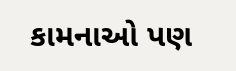કામનાઓ પણ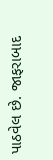પાઠવેલ છે. જાફરાબાદ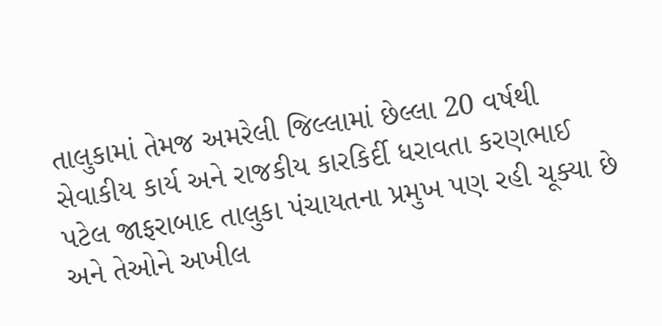તાલુકામાં તેમજ અમરેલી જિલ્લામાં છેલ્લા 20 વર્ષથી સેવાકીય કાર્ય અને રાજકીય કારકિર્દી ધરાવતા કરણભાઈ પટેલ જાફરાબાદ તાલુકા પંચાયતના પ્રમુખ પણ રહી ચૂક્યા છે અને તેઓને અખીલ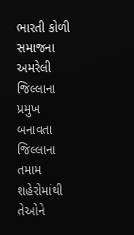ભારતી કોળી સમાજના અમરેલી જિલ્લાના પ્રમુખ બનાવતા જિલ્લાના તમામ શહેરોમાંથી તેઓને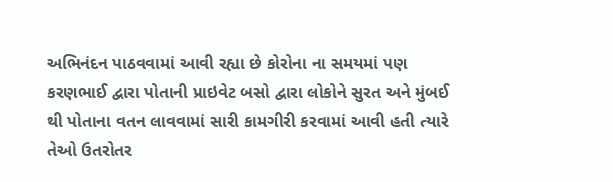અભિનંદન પાઠવવામાં આવી રહ્યા છે કોરોના ના સમયમાં પણ કરણભાઈ દ્વારા પોતાની પ્રાઇવેટ બસો દ્વારા લોકોને સુરત અને મુંબઈ થી પોતાના વતન લાવવામાં સારી કામગીરી કરવામાં આવી હતી ત્યારે તેઓ ઉતરોતર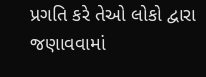પ્રગતિ કરે તેઓ લોકો દ્વારા જણાવવામાં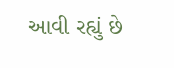આવી રહ્યું છે